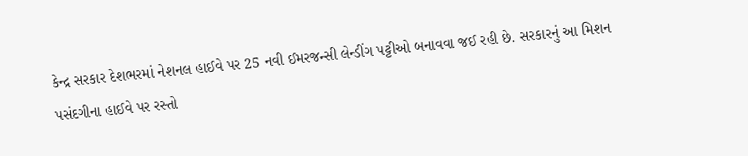કેન્દ્ર સરકાર દેશભરમાં નેશનલ હાઈવે પર 25 નવી ઈમરજન્સી લેન્ડીંગ પટ્ટીઓ બનાવવા જઈ રહી છે. સરકારનું આ મિશન પસંદગીના હાઈવે પર રસ્તો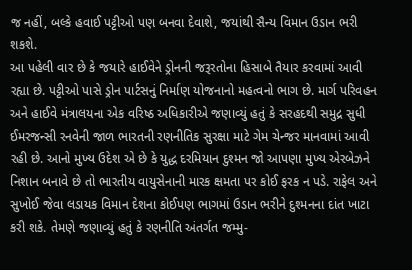જ નહીં, બલ્કે હવાઈ પટ્ટીઓ પણ બનવા દેવાશે, જયાંથી સૈન્ય વિમાન ઉડાન ભરી શકશે.
આ પહેલી વાર છે કે જયારે હાઈવેને ડ્રોનની જરૂરતોના હિસાબે તૈયાર કરવામાં આવી રહ્યા છે. પટ્ટીઓ પાસે ડ્રોન પાર્ટસનું નિર્માણ યોજનાનો મહત્વનો ભાગ છે. માર્ગ પરિવહન અને હાઈવે મંત્રાલયના એક વરિષ્ઠ અધિકારીએ જણાવ્યું હતું કે સરહદથી સમુદ્ર સુધી ઈમરજન્સી રનવેની જાળ ભારતની રણનીતિક સુરક્ષા માટે ગેમ ચેન્જર માનવામાં આવી રહી છે. આનો મુખ્ય ઉદેશ એ છે કે યુદ્ધ દરમિયાન દુશ્મન જો આપણા મુખ્ય એરબેઝને નિશાન બનાવે છે તો ભારતીય વાયુસેનાની મારક ક્ષમતા પર કોઈ ફરક ન પડે. રાફેલ અને સુખોઈ જેવા લડાયક વિમાન દેશના કોઈપણ ભાગમાં ઉડાન ભરીને દુશ્મનના દાંત ખાટા કરી શકે. તેમણે જણાવ્યું હતું કે રણનીતિ અંતર્ગત જમ્મુ-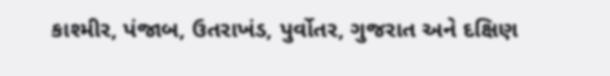કાશ્મીર, પંજાબ, ઉતરાખંડ, પુર્વોતર, ગુજરાત અને દક્ષિણ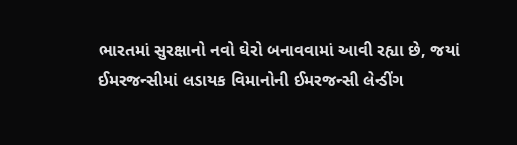ભારતમાં સુરક્ષાનો નવો ઘેરો બનાવવામાં આવી રહ્યા છે, જયાં ઈમરજન્સીમાં લડાયક વિમાનોની ઈમરજન્સી લેન્ડીંગ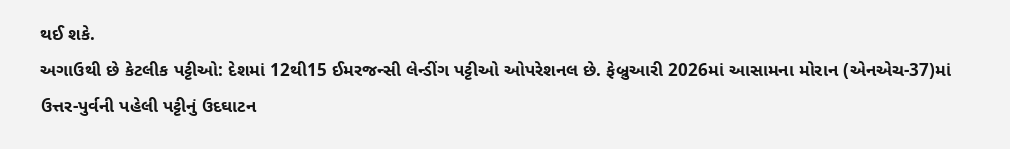થઈ શકે.
અગાઉથી છે કેટલીક પટ્ટીઓ: દેશમાં 12થી15 ઈમરજન્સી લેન્ડીંગ પટ્ટીઓ ઓપરેશનલ છે. ફેબ્રુઆરી 2026માં આસામના મોરાન (એનએચ-37)માં ઉત્તર-પુર્વની પહેલી પટ્ટીનું ઉદઘાટન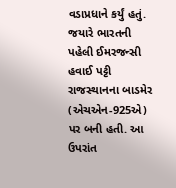વડાપ્રધાને કર્યું હતું. જયારે ભારતની પહેલી ઈમરજન્સી હવાઈ પટ્ટી રાજસ્થાનના બાડમેર (એચએન-925એ) પર બની હતી. આ ઉપરાંત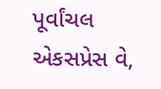પૂર્વાંચલ એકસપ્રેસ વે,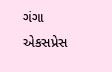ગંગા એકસપ્રેસ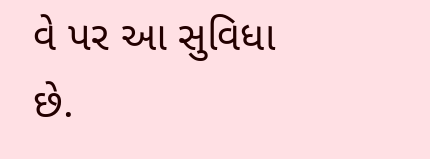વે પર આ સુવિધા છે.